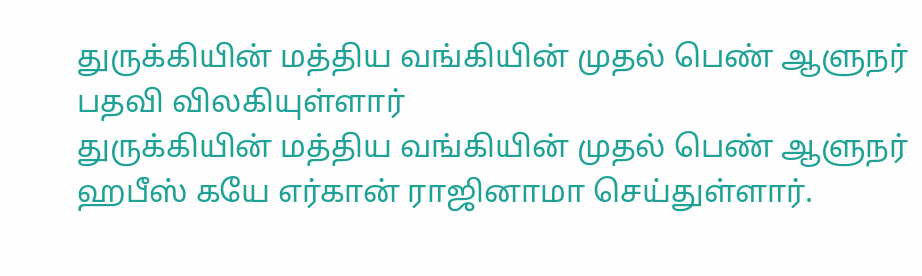துருக்கியின் மத்திய வங்கியின் முதல் பெண் ஆளுநர் பதவி விலகியுள்ளார்
துருக்கியின் மத்திய வங்கியின் முதல் பெண் ஆளுநர் ஹபீஸ் கயே எர்கான் ராஜினாமா செய்துள்ளார்.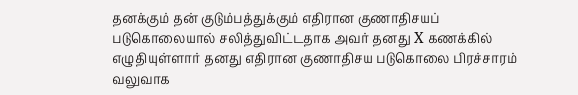தனக்கும் தன் குடும்பத்துக்கும் எதிரான குணாதிசயப் படுகொலையால் சலித்துவிட்டதாக அவர் தனது X கணக்கில் எழுதியுள்ளார் தனது எதிரான குணாதிசய படுகொலை பிரச்சாரம் வலுவாக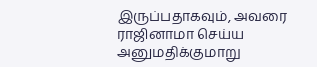இருப்பதாகவும், அவரை ராஜினாமா செய்ய அனுமதிக்குமாறு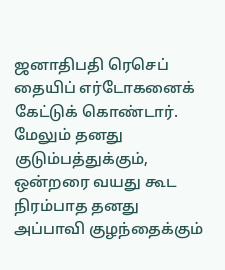ஜனாதிபதி ரெசெப் தையிப் எர்டோகனைக் கேட்டுக் கொண்டார். மேலும் தனது குடும்பத்துக்கும், ஒன்றரை வயது கூட நிரம்பாத தனது அப்பாவி குழந்தைக்கும்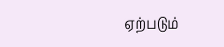ஏற்படும்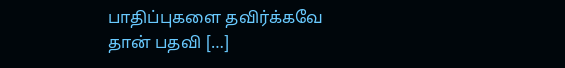பாதிப்புகளை தவிர்க்கவே தான் பதவி […]